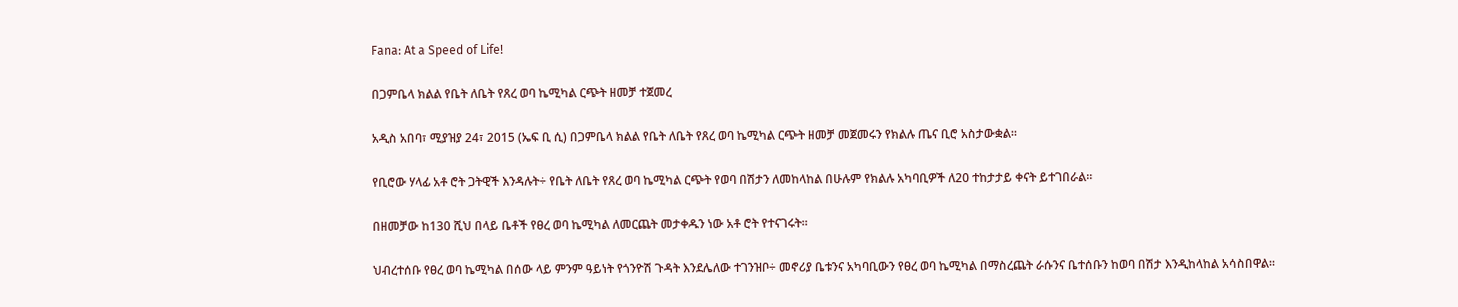Fana: At a Speed of Life!

በጋምቤላ ክልል የቤት ለቤት የጸረ ወባ ኬሚካል ርጭት ዘመቻ ተጀመረ

አዲስ አበባ፣ ሚያዝያ 24፣ 2015 (ኤፍ ቢ ሲ) በጋምቤላ ክልል የቤት ለቤት የጸረ ወባ ኬሚካል ርጭት ዘመቻ መጀመሩን የክልሉ ጤና ቢሮ አስታውቋል።

የቢሮው ሃላፊ አቶ ሮት ጋትዊች እንዳሉት÷ የቤት ለቤት የጸረ ወባ ኬሚካል ርጭት የወባ በሽታን ለመከላከል በሁሉም የክልሉ አካባቢዎች ለ20 ተከታታይ ቀናት ይተገበራል።

በዘመቻው ከ130 ሺህ በላይ ቤቶች የፀረ ወባ ኬሚካል ለመርጨት መታቀዱን ነው አቶ ሮት የተናገሩት።

ህብረተሰቡ የፀረ ወባ ኬሚካል በሰው ላይ ምንም ዓይነት የጎንዮሽ ጉዳት እንደሌለው ተገንዝቦ÷ መኖሪያ ቤቱንና አካባቢውን የፀረ ወባ ኬሚካል በማስረጨት ራሱንና ቤተሰቡን ከወባ በሽታ እንዲከላከል አሳስበዋል።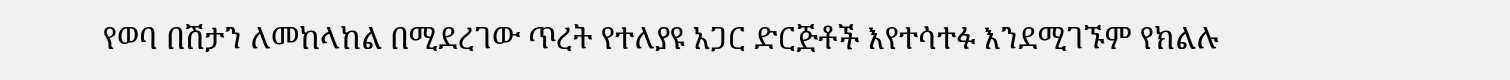የወባ በሽታን ለመከላከል በሚደረገው ጥረት የተለያዩ አጋር ድርጅቶች እየተሳተፉ እንደሚገኙም የክልሉ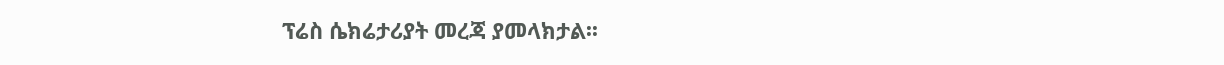ፕሬስ ሴክሬታሪያት መረጃ ያመላክታል፡፡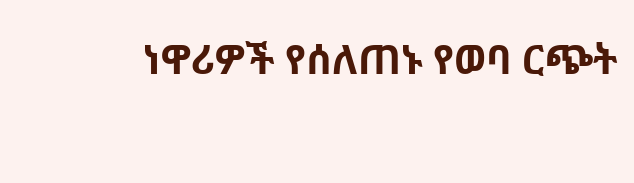ነዋሪዎች የሰለጠኑ የወባ ርጭት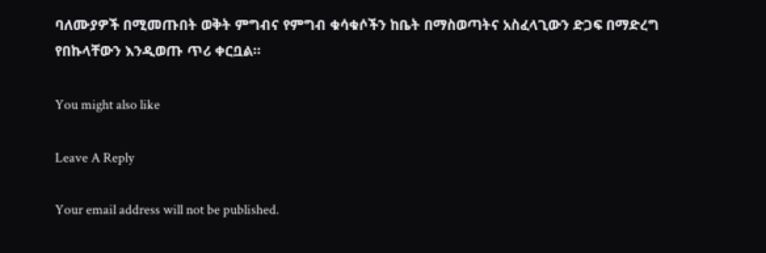ባለሙያዎች በሚመጡበት ወቅት ምግብና የምግብ ቁሳቁሶችን ከቤት በማስወጣትና አስፈላጊውን ድጋፍ በማድረግ የበኩላቸውን እንዲወጡ ጥሪ ቀርቧል፡፡

You might also like

Leave A Reply

Your email address will not be published.